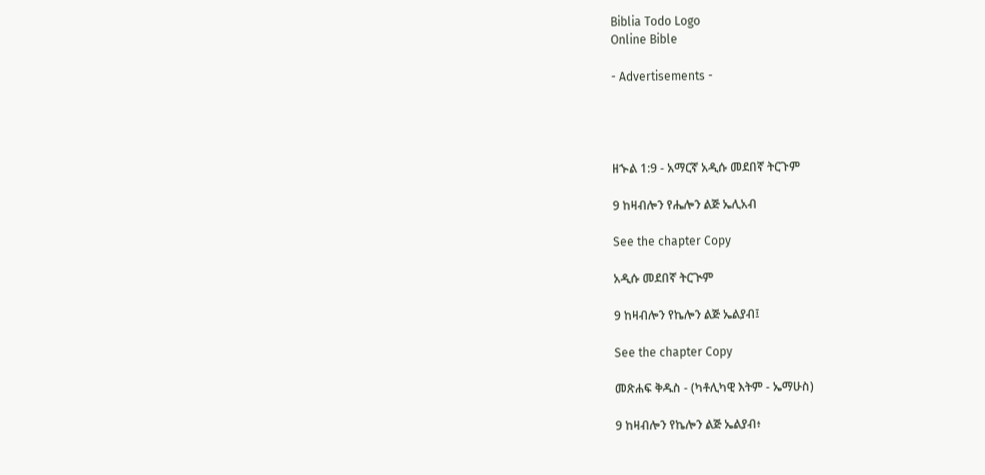Biblia Todo Logo
Online Bible

- Advertisements -




ዘኍል 1:9 - አማርኛ አዲሱ መደበኛ ትርጉም

9 ከዛብሎን የሔሎን ልጅ ኤሊአብ

See the chapter Copy

አዲሱ መደበኛ ትርጒም

9 ከዛብሎን የኬሎን ልጅ ኤልያብ፤

See the chapter Copy

መጽሐፍ ቅዱስ - (ካቶሊካዊ እትም - ኤማሁስ)

9 ከዛብሎን የኬሎን ልጅ ኤልያብ፥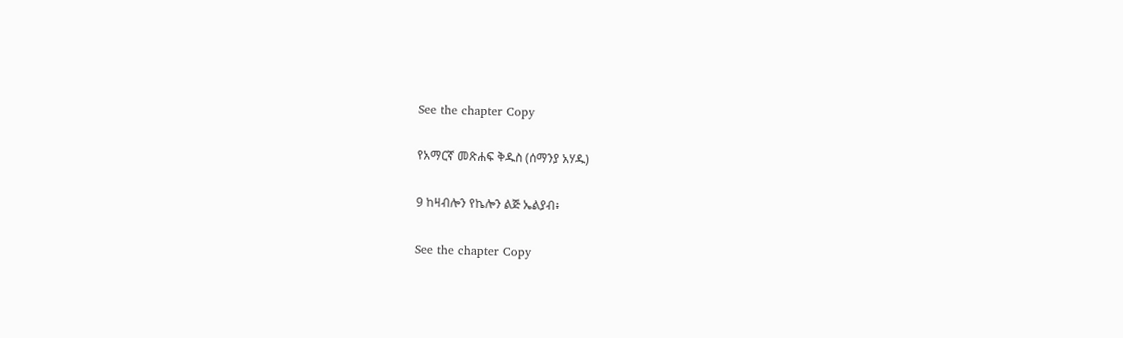See the chapter Copy

የአማርኛ መጽሐፍ ቅዱስ (ሰማንያ አሃዱ)

9 ከዛብሎን የኬሎን ልጅ ኤልያብ፥

See the chapter Copy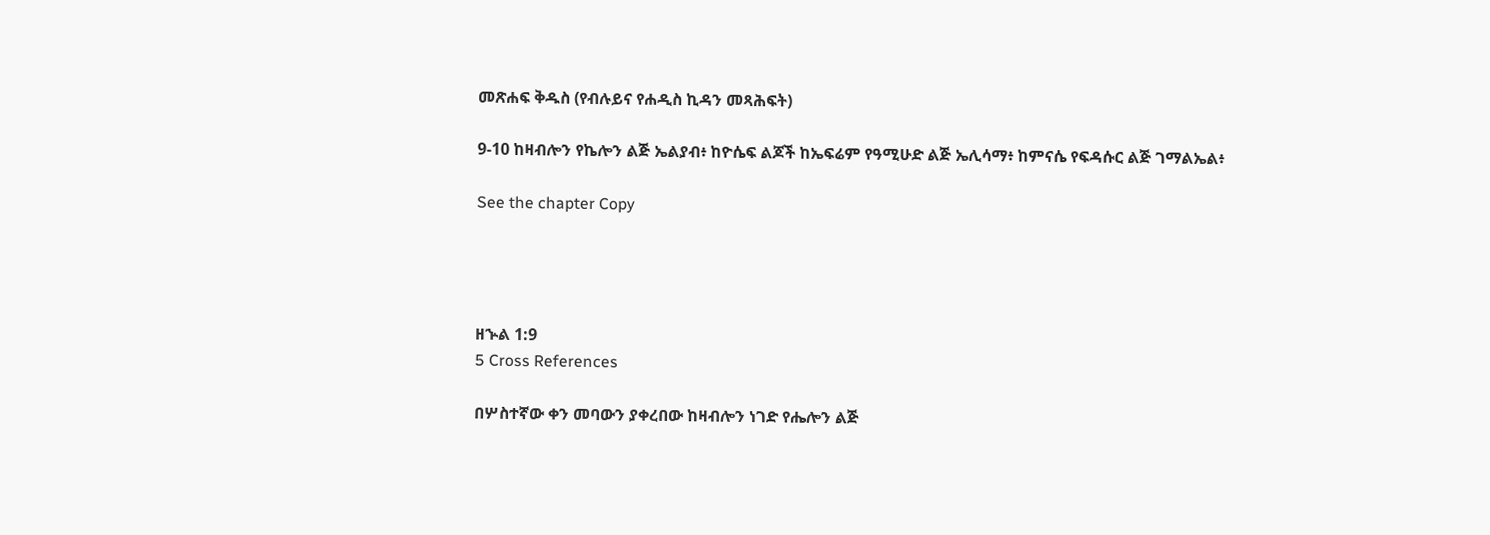መጽሐፍ ቅዱስ (የብሉይና የሐዲስ ኪዳን መጻሕፍት)

9-10 ከዛብሎን የኬሎን ልጅ ኤልያብ፥ ከዮሴፍ ልጆች ከኤፍሬም የዓሚሁድ ልጅ ኤሊሳማ፥ ከምናሴ የፍዳሱር ልጅ ገማልኤል፥

See the chapter Copy




ዘኍል 1:9
5 Cross References

በሦስተኛው ቀን መባውን ያቀረበው ከዛብሎን ነገድ የሔሎን ልጅ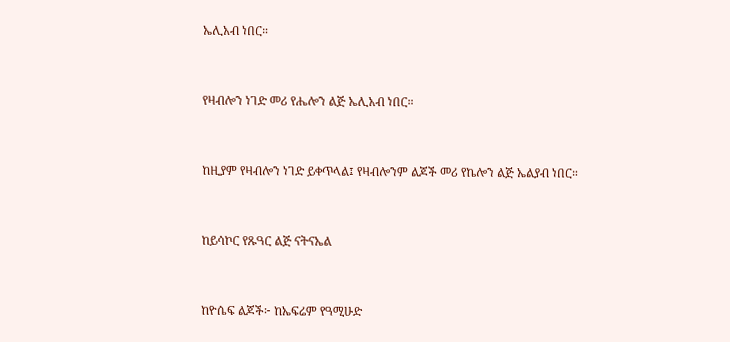ኤሊአብ ነበር።


የዛብሎን ነገድ መሪ የሔሎን ልጅ ኤሊአብ ነበር።


ከዚያም የዛብሎን ነገድ ይቀጥላል፤ የዛብሎንም ልጆች መሪ የኬሎን ልጅ ኤልያብ ነበር።


ከይሳኮር የጹዓር ልጅ ናትናኤል


ከዮሴፍ ልጆች፦ ከኤፍሬም የዓሚሁድ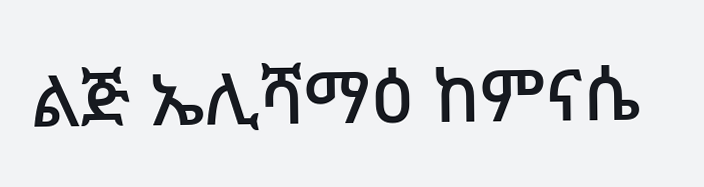ልጅ ኤሊሻማዕ ከምናሴ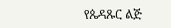የጴዳጹር ልጅ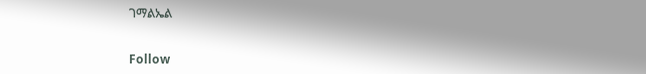ገማልኤል


Follow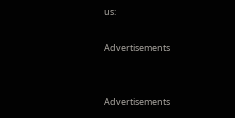us:

Advertisements


Advertisements